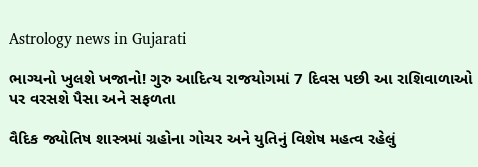Astrology news in Gujarati

ભાગ્યનો ખુલશે ખજાનો! ગુરુ આદિત્ય રાજયોગમાં 7 દિવસ પછી આ રાશિવાળાઓ પર વરસશે પૈસા અને સફળતા

વૈદિક જ્યોતિષ શાસ્ત્રમાં ગ્રહોના ગોચર અને યુતિનું વિશેષ મહત્વ રહેલું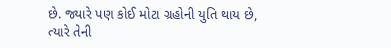છે. જ્યારે પણ કોઈ મોટા ગ્રહોની યુતિ થાય છે, ત્યારે તેની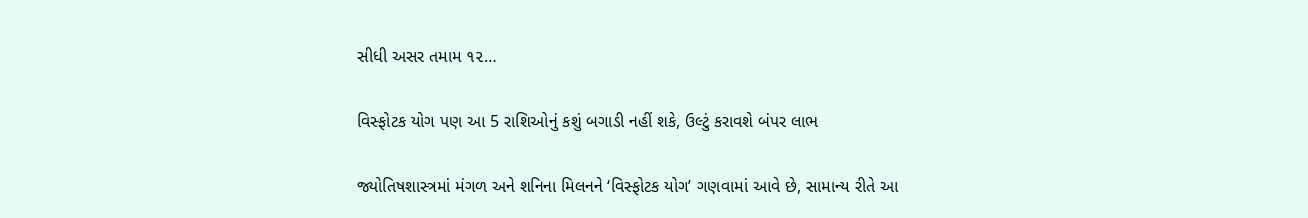સીધી અસર તમામ ૧૨…

વિસ્ફોટક યોગ પણ આ 5 રાશિઓનું કશું બગાડી નહીં શકે, ઉલ્ટું કરાવશે બંપર લાભ

જ્યોતિષશાસ્ત્રમાં મંગળ અને શનિના મિલનને ‘વિસ્ફોટક યોગ’ ગણવામાં આવે છે, સામાન્ય રીતે આ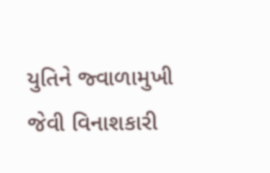યુતિને જ્વાળામુખી જેવી વિનાશકારી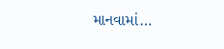માનવામાં…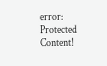error: Protected Content!